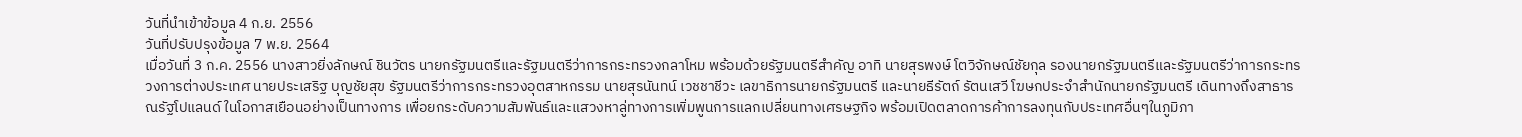วันที่นำเข้าข้อมูล 4 ก.ย. 2556
วันที่ปรับปรุงข้อมูล 7 พ.ย. 2564
เมื่อวันที่ 3 ก.ค. 2556 นางสาวยิ่งลักษณ์ ชินวัตร นายกรัฐมนตรีและรัฐมนตรีว่าการกระทรวงกลาโหม พร้อมด้วยรัฐมนตรีสำคัญ อาทิ นายสุรพงษ์ โตวิจักษณ์ชัยกุล รองนายกรัฐมนตรีและรัฐมนตรีว่าการกระทรวงการต่างประเทศ นายประเสริฐ บุญชัยสุข รัฐมนตรีว่าการกระทรวงอุตสาหกรรม นายสุรนันทน์ เวชชาชีวะ เลขาธิการนายกรัฐมนตรี และนายธีรัตถ์ รัตนเสวี โฆษกประจำสำนักนายกรัฐมนตรี เดินทางถึงสาธารณรัฐโปแลนด์ ในโอกาสเยือนอย่างเป็นทางการ เพื่อยกระดับความสัมพันธ์และแสวงหาลู่ทางการเพิ่มพูนการแลกเปลี่ยนทางเศรษฐกิจ พร้อมเปิดตลาดการค้าการลงทุนกับประเทศอื่นๆในภูมิภา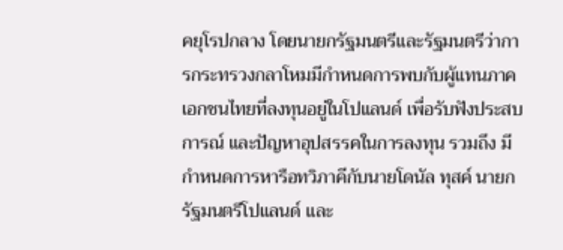คยุโรปกลาง โดยนายกรัฐมนตรีและรัฐมนตรีว่าการกระทรวงกลาโหมมีกำหนดการพบกับผู้แทนภาคเอกชนไทยที่ลงทุนอยู่ในโปแลนด์ เพื่อรับฟังประสบการณ์ และปัญหาอุปสรรคในการลงทุน รวมถึง มีกำหนดการหารือทวิภาคีกับนายโดนัล ทุสค์ นายกรัฐมนตรีโปแลนด์ และ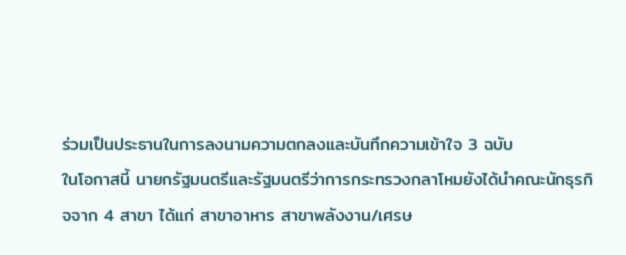ร่วมเป็นประธานในการลงนามความตกลงและบันทึกความเข้าใจ 3 ฉบับ
ในโอกาสนี้ นายกรัฐมนตรีและรัฐมนตรีว่าการกระทรวงกลาโหมยังได้นำคณะนักธุรกิจจาก 4 สาขา ได้แก่ สาขาอาหาร สาขาพลังงาน/เศรษ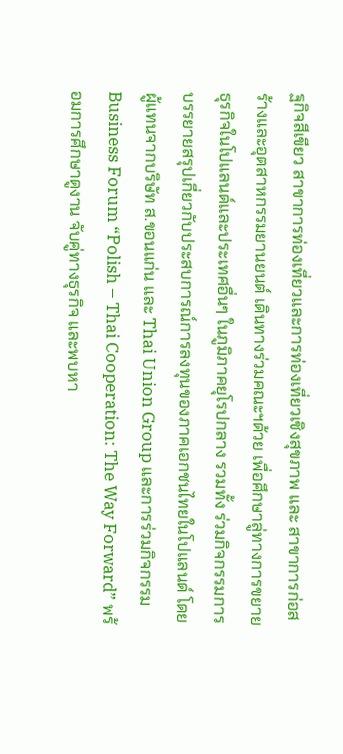ฐกิจสีเขียว สาขาการท่องเที่ยวและการท่องเที่ยวเชิงสุขภาพ และ สาขาการก่อสร้างและอุตสาหกรรมยานยนต์ เดินทางร่วมคณะฯด้วย เพื่อศึกษาลู่ทางการขยายธุรกิจในโปแลนด์และประเทศอื่นๆ ในภูมิภาคยุโรปกลาง รวมทั้ง ร่วมกิจกรรมการบรรยายสรุปเกี่ยวกับประสบการณ์การลงทุนของภาคเอกชนไทยในโปแลนด์ โดยผู้แทนจากบริษัท ส.ขอนแก่น และ Thai Union Group และการร่วมกิจกรรม Business Forum “Polish – Thai Cooperation: The Way Forward” พร้อมการศึกษาดูงาน จับคู่ทางธุรกิจ และพบหา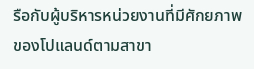รือกับผู้บริหารหน่วยงานที่มีศักยภาพของโปแลนด์ตามสาขา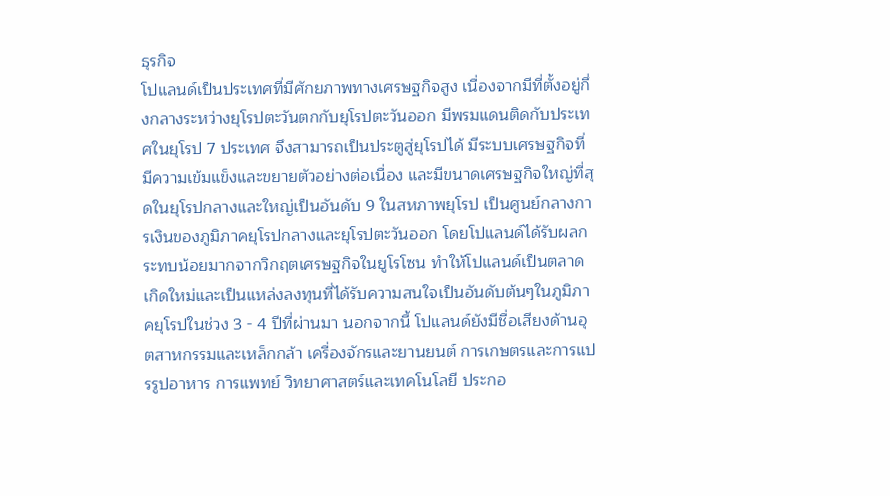ธุรกิจ
โปแลนด์เป็นประเทศที่มีศักยภาพทางเศรษฐกิจสูง เนื่องจากมีที่ตั้งอยู่กึ่งกลางระหว่างยุโรปตะวันตกกับยุโรปตะวันออก มีพรมแดนติดกับประเทศในยุโรป 7 ประเทศ จึงสามารถเป็นประตูสู่ยุโรปได้ มีระบบเศรษฐกิจที่มีความเข้มแข็งและขยายตัวอย่างต่อเนื่อง และมีขนาดเศรษฐกิจใหญ่ที่สุดในยุโรปกลางและใหญ่เป็นอันดับ 9 ในสหภาพยุโรป เป็นศูนย์กลางการเงินของภูมิภาคยุโรปกลางและยุโรปตะวันออก โดยโปแลนด์ได้รับผลกระทบน้อยมากจากวิกฤตเศรษฐกิจในยูโรโซน ทำให้โปแลนด์เป็นตลาดเกิดใหม่และเป็นแหล่งลงทุนที่ได้รับความสนใจเป็นอันดับต้นๆในภูมิภาคยุโรปในช่วง 3 - 4 ปีที่ผ่านมา นอกจากนี้ โปแลนด์ยังมีชื่อเสียงด้านอุตสาหกรรมและเหล็กกล้า เครื่องจักรและยานยนต์ การเกษตรและการแปรรูปอาหาร การแพทย์ วิทยาศาสตร์และเทคโนโลยี ประกอ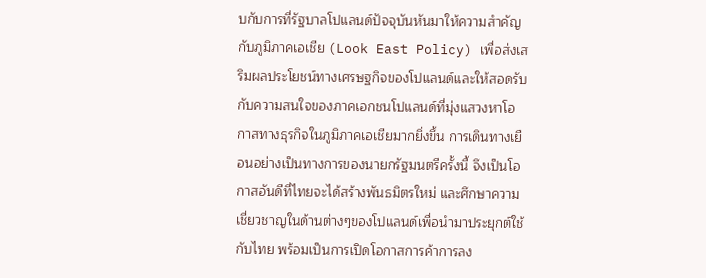บกับการที่รัฐบาลโปแลนด์ปัจจุบันหันมาให้ความสำคัญกับภูมิภาคเอเชีย (Look East Policy) เพื่อส่งเสริมผลประโยชน์ทางเศรษฐกิจของโปแลนด์และให้สอดรับกับความสนใจของภาคเอกชนโปแลนด์ที่มุ่งแสวงหาโอกาสทางธุรกิจในภูมิภาคเอเชียมากยิ่งขึ้น การเดินทางเยือนอย่างเป็นทางการของนายกรัฐมนตรีครั้งนี้ จึงเป็นโอกาสอันดีที่ไทยจะได้สร้างพันธมิตรใหม่ และศึกษาความเชี่ยวชาญในด้านต่างๆของโปแลนด์เพื่อนำมาประยุกต์ใช้กับไทย พร้อมเป็นการเปิดโอกาสการค้าการลง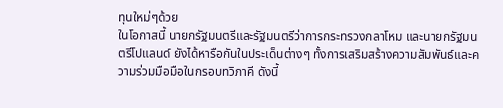ทุนใหม่ๆด้วย
ในโอกาสนี้ นายกรัฐมนตรีและรัฐมนตรีว่าการกระทรวงกลาโหม และนายกรัฐมนตรีโปแลนด์ ยังได้หารือกันในประเด็นต่างๆ ทั้งการเสริมสร้างความสัมพันธ์และความร่วมมือมือในกรอบทวิภาคี ดังนี้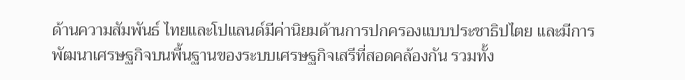ด้านความสัมพันธ์ ไทยและโปแลนด์มีค่านิยมด้านการปกครองแบบประชาธิปไตย และมีการพัฒนาเศรษฐกิจบนพื้นฐานของระบบเศรษฐกิจเสรีที่สอดคล้องกัน รวมทั้ง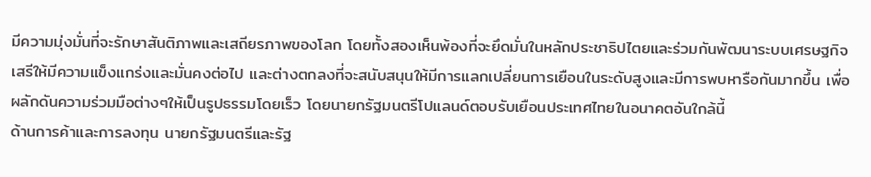มีความมุ่งมั่นที่จะรักษาสันติภาพและเสถียรภาพของโลก โดยทั้งสองเห็นพ้องที่จะยึดมั่นในหลักประชาธิปไตยและร่วมกันพัฒนาระบบเศรษฐกิจเสรีให้มีความแข็งแกร่งและมั่นคงต่อไป และต่างตกลงที่จะสนับสนุนให้มีการแลกเปลี่ยนการเยือนในระดับสูงและมีการพบหารือกันมากขึ้น เพื่อผลักดันความร่วมมือต่างๆให้เป็นรูปธรรมโดยเร็ว โดยนายกรัฐมนตรีโปแลนด์ตอบรับเยือนประเทศไทยในอนาคตอันใกล้นี้
ด้านการค้าและการลงทุน นายกรัฐมนตรีและรัฐ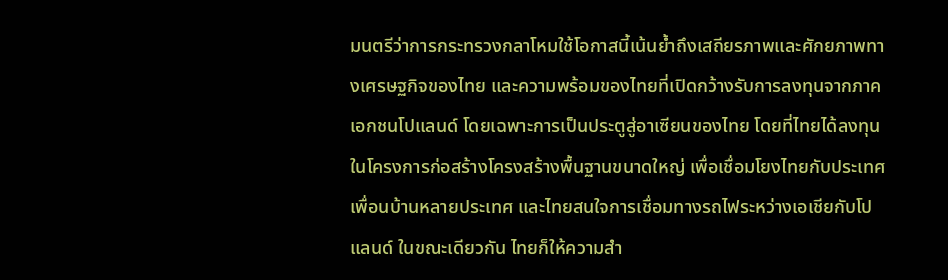มนตรีว่าการกระทรวงกลาโหมใช้โอกาสนี้เน้นย้ำถึงเสถียรภาพและศักยภาพทางเศรษฐกิจของไทย และความพร้อมของไทยที่เปิดกว้างรับการลงทุนจากภาคเอกชนโปแลนด์ โดยเฉพาะการเป็นประตูสู่อาเซียนของไทย โดยที่ไทยได้ลงทุนในโครงการก่อสร้างโครงสร้างพื้นฐานขนาดใหญ่ เพื่อเชื่อมโยงไทยกับประเทศเพื่อนบ้านหลายประเทศ และไทยสนใจการเชื่อมทางรถไฟระหว่างเอเชียกับโปแลนด์ ในขณะเดียวกัน ไทยก็ให้ความสำ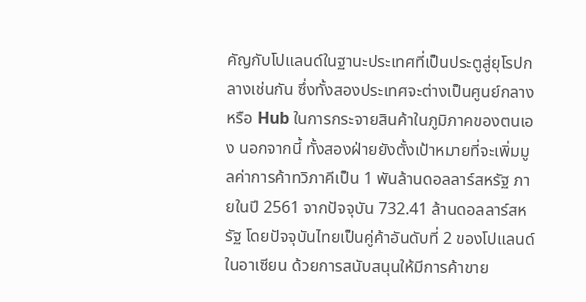คัญกับโปแลนด์ในฐานะประเทศที่เป็นประตูสู่ยุโรปกลางเช่นกัน ซึ่งทั้งสองประเทศจะต่างเป็นศูนย์กลางหรือ Hub ในการกระจายสินค้าในภูมิภาคของตนเอง นอกจากนี้ ทั้งสองฝ่ายยังตั้งเป้าหมายที่จะเพิ่มมูลค่าการค้าทวิภาคีเป็น 1 พันล้านดอลลาร์สหรัฐ ภายในปี 2561 จากปัจจุบัน 732.41 ล้านดอลลาร์สหรัฐ โดยปัจจุบันไทยเป็นคู่ค้าอันดับที่ 2 ของโปแลนด์ในอาเซียน ด้วยการสนับสนุนให้มีการค้าขาย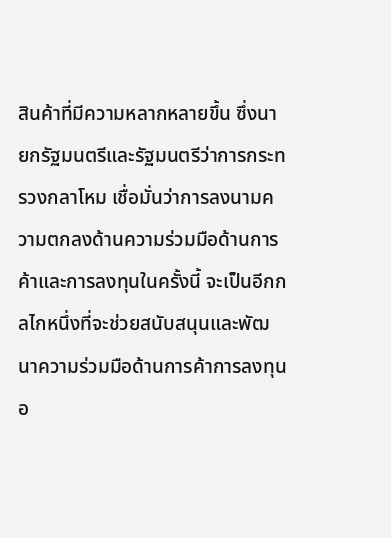สินค้าที่มีความหลากหลายขึ้น ซึ่งนายกรัฐมนตรีและรัฐมนตรีว่าการกระทรวงกลาโหม เชื่อมั่นว่าการลงนามความตกลงด้านความร่วมมือด้านการค้าและการลงทุนในครั้งนี้ จะเป็นอีกกลไกหนึ่งที่จะช่วยสนับสนุนและพัฒนาความร่วมมือด้านการค้าการลงทุนอ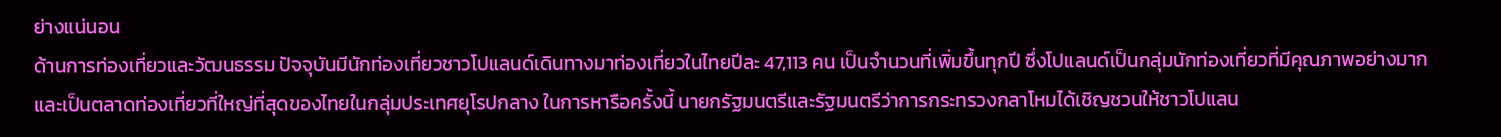ย่างแน่นอน
ด้านการท่องเที่ยวและวัฒนธรรม ปัจจุบันมีนักท่องเที่ยวชาวโปแลนด์เดินทางมาท่องเที่ยวในไทยปีละ 47,113 คน เป็นจำนวนที่เพิ่มขึ้นทุกปี ซึ่งโปแลนด์เป็นกลุ่มนักท่องเที่ยวที่มีคุณภาพอย่างมาก และเป็นตลาดท่องเที่ยวที่ใหญ่ที่สุดของไทยในกลุ่มประเทศยุโรปกลาง ในการหารือครั้งนี้ นายกรัฐมนตรีและรัฐมนตรีว่าการกระทรวงกลาโหมได้เชิญชวนให้ชาวโปแลน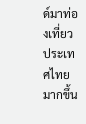ด์มาท่องเที่ยวประเทศไทยมากขึ้น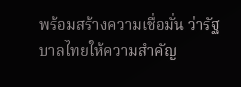พร้อมสร้างความเชื่อมั่น ว่ารัฐบาลไทยให้ความสำคัญ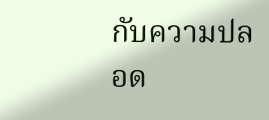กับความปลอด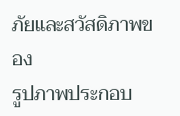ภัยและสวัสดิภาพของ
รูปภาพประกอบ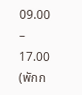09.00 – 17.00 (พักก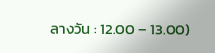ลางวัน : 12.00 – 13.00)